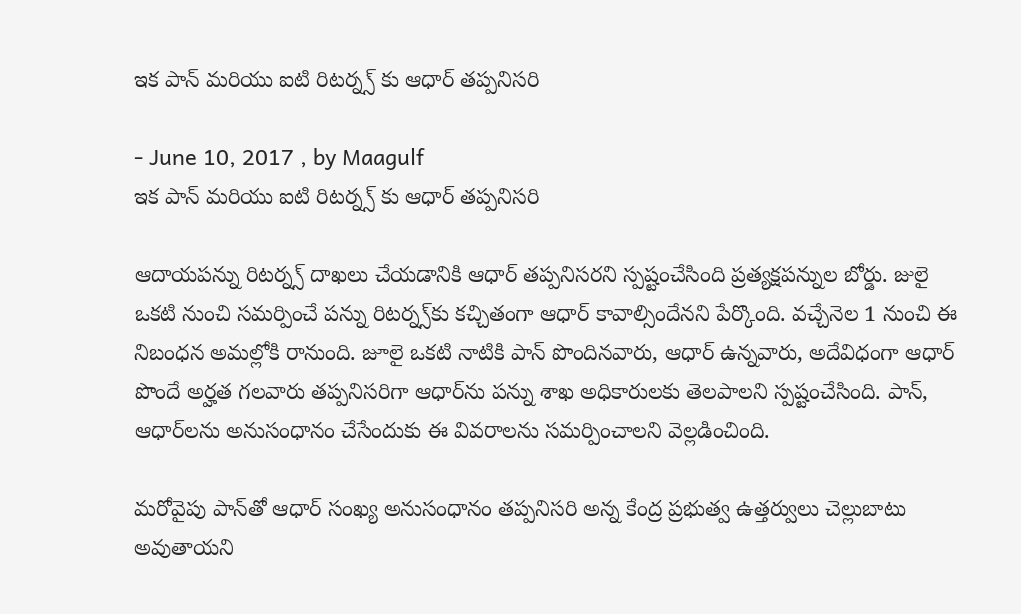ఇక పాన్ మరియు ఐటి రిటర్న్స్ కు ఆధార్ తప్పనిసరి

- June 10, 2017 , by Maagulf
ఇక పాన్ మరియు ఐటి రిటర్న్స్ కు ఆధార్ తప్పనిసరి

ఆదాయపన్ను రిటర్న్స్‌ దాఖలు చేయడానికి ఆధార్‌ తప్పనిసరని స్పష్టంచేసింది ప్రత్యక్షపన్నుల బోర్డు. జులై ఒకటి నుంచి సమర్పించే పన్ను రిటర్న్స్‌కు కచ్చితంగా ఆధార్‌ కావాల్సిందేనని పేర్కొంది. వచ్చేనెల 1 నుంచి ఈ నిబంధన అమల్లోకి రానుంది. జూలై ఒకటి నాటికి పాన్‌ పొందినవారు, ఆధార్ ఉన్నవారు, అదేవిధంగా ఆధార్ పొందే అర్హత గలవారు తప్పనిసరిగా ఆధార్‌ను పన్ను శాఖ అధికారులకు తెలపాలని స్పష్టంచేసింది. పాన్, ఆధార్‌లను అనుసంధానం చేసేందుకు ఈ వివరాలను సమర్పించాలని వెల్లడించింది.

మరోవైపు పాన్‌తో ఆధార్‌ సంఖ్య అనుసంధానం తప్పనిసరి అన్న కేంద్ర ప్రభుత్వ ఉత్తర్వులు చెల్లుబాటు అవుతాయని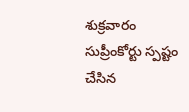శుక్రవారం సుప్రీంకోర్టు స్పష్టం చేసిన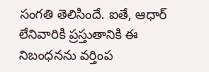సంగతి తెలిసిందే. ఐతే, ఆధార్‌ లేనివారికి ప్రస్తుతానికి ఈ నిబంధనను వర్తింప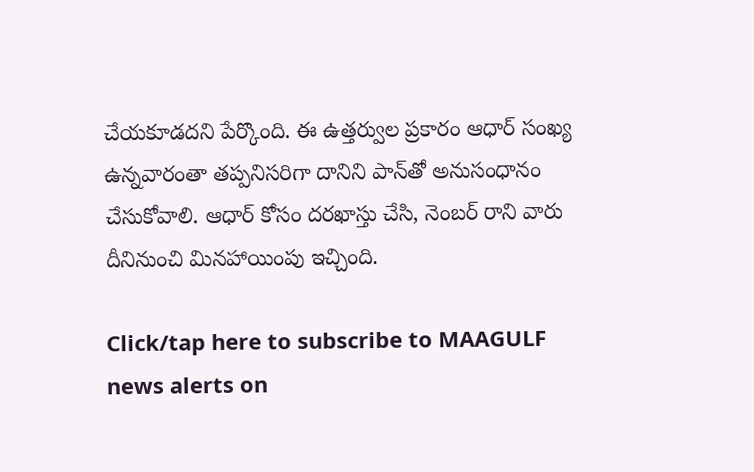చేయకూడదని పేర్కొంది. ఈ ఉత్తర్వుల ప్రకారం ఆధార్‌ సంఖ్య ఉన్నవారంతా తప్పనిసరిగా దానిని పాన్‌తో అనుసంధానం చేసుకోవాలి. ఆధార్‌ కోసం దరఖాస్తు చేసి, నెంబర్‌ రాని వారు దీనినుంచి మినహాయింపు ఇచ్చింది.

Click/tap here to subscribe to MAAGULF news alerts on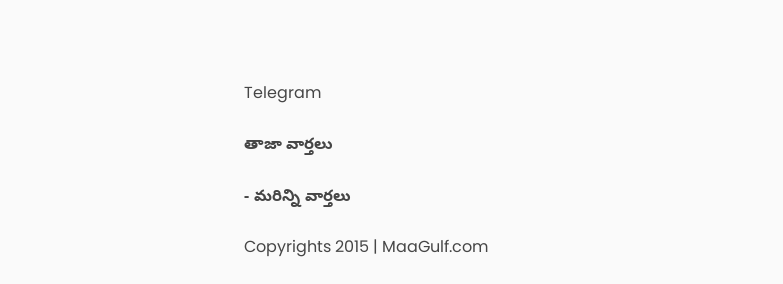Telegram

తాజా వార్తలు

- మరిన్ని వార్తలు

Copyrights 2015 | MaaGulf.com